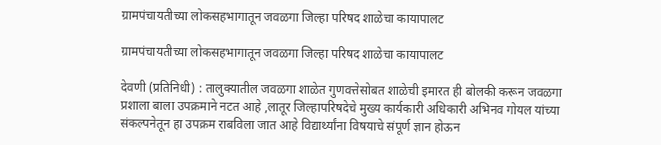ग्रामपंचायतीच्या लोकसहभागातून जवळगा जिल्हा परिषद शाळेचा कायापालट

ग्रामपंचायतीच्या लोकसहभागातून जवळगा जिल्हा परिषद शाळेचा कायापालट

देवणी (प्रतिनिधी) : तालुक्यातील जवळगा शाळेत गुणवत्तेसोबत शाळेची इमारत ही बोलकी करून जवळगा प्रशाला बाला उपक्रमाने नटत आहे ,लातूर जिल्हापरिषदेचे मुख्य कार्यकारी अधिकारी अभिनव गोयल यांच्या संकल्पनेतून हा उपक्रम राबविला जात आहे विद्यार्थ्यांना विषयाचे संपूर्ण ज्ञान होऊन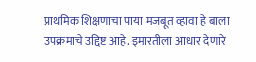प्राथमिक शिक्षणाचा पाया मजबूत व्हावा हे बाला उपक्रमाचे उद्दिष्ट आहे. इमारतीला आधार देणारे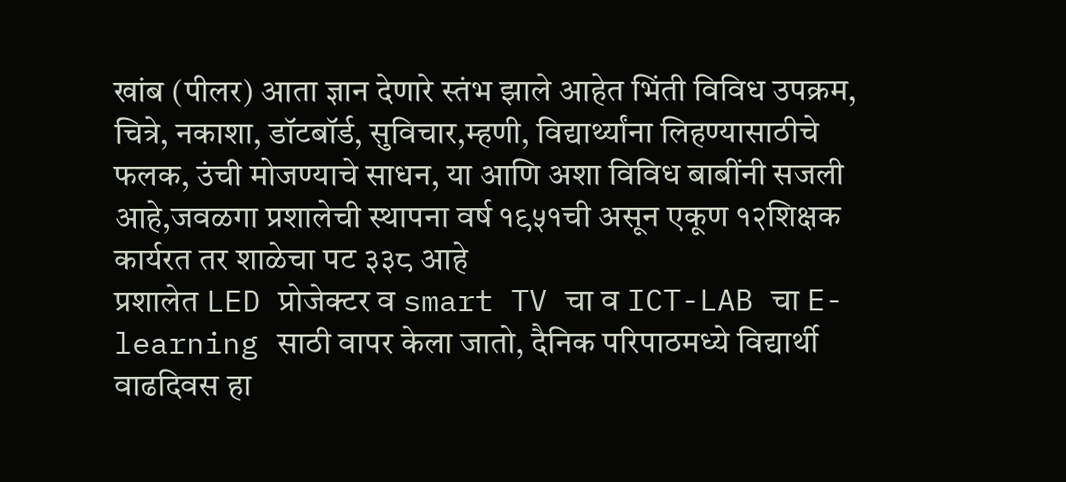खांब (पीलर) आता ज्ञान देणारे स्तंभ झाले आहेत भिंती विविध उपक्रम, चित्रे, नकाशा, डॉटबॉर्ड, सुविचार,म्हणी, विद्यार्थ्यांना लिहण्यासाठीचे फलक, उंची मोजण्याचे साधन, या आणि अशा विविध बाबींनी सजली आहे,जवळगा प्रशालेची स्थापना वर्ष १९५१ची असून एकूण १२शिक्षक कार्यरत तर शाळेचा पट ३३८ आहे
प्रशालेत LED प्रोजेक्टर व smart TV चा व ICT-LAB चा E- learning साठी वापर केला जातो, दैनिक परिपाठमध्ये विद्यार्थी वाढदिवस हा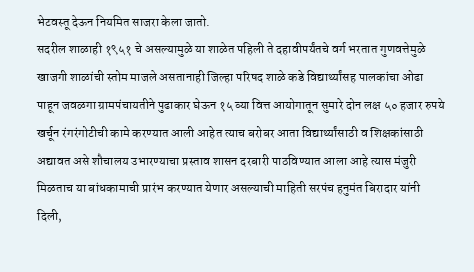भेटवस्तू देऊन नियमित साजरा केला जातो.
सदरील शाळाही १९५१ चे असल्यामुळे या शाळेत पहिली ते दहावीपर्यंतचे वर्ग भरतात गुणवत्तेमुळे खाजगी शाळांची स्तोम माजले असतानाही जिल्हा परिषद शाळे कडे विद्यार्थ्यांसह पालकांचा ओढा पाहून जवळगा ग्रामपंचायतीने पुढाकार घेऊन १५ व्या वित्त आयोगातून सुमारे दोन लक्ष ५० हजार रुपये खर्चून रंगरंगोटीची कामे करण्यात आली आहेत त्याच बरोबर आता विद्यार्थ्यांसाठी व शिक्षकांसाठी अद्यावत असे शौचालय उभारण्याचा प्रस्ताव शासन दरबारी पाठविण्यात आला आहे त्यास मंजुरी मिळताच या बांधकामाची प्रारंभ करण्यात येणार असल्याची माहिती सरपंच हनुमंत बिरादार यांनी दिली,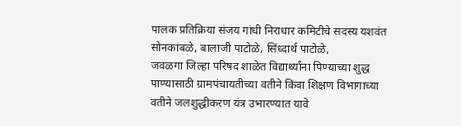पालक प्रतिक्रिया संजय गांधी निराधार कमिटीचे सदस्य यशवंत सोनकांबळे, बालाजी पाटोळे, सिंध्दार्थ पाटोळे,
जवळगा जिल्हा परिषद शाळेत विद्यार्थ्यांना पिण्याच्या शुद्ध पाण्यासाठी ग्रामपंचायतीच्या वतीने किंवा शिक्षण विभागाच्या वतीने जलशुद्धीकरण यंत्र उभारण्यात यावे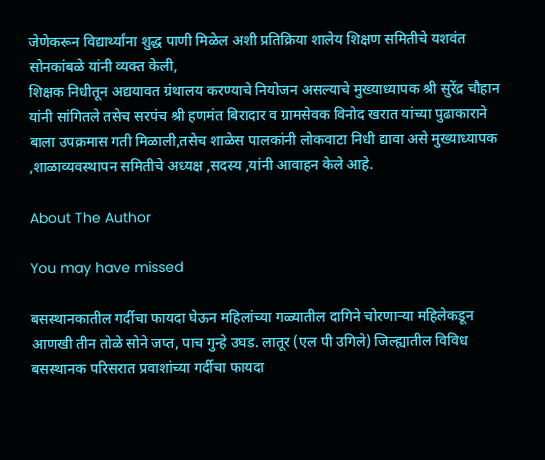जेणेकरून विद्यार्थ्यांना शुद्ध पाणी मिळेल अशी प्रतिक्रिया शालेय शिक्षण समितीचे यशवंत सोनकांबळे यांनी व्यक्त केली,
शिक्षक निधीतून अद्ययावत ग्रंथालय करण्याचे नियोजन असल्याचे मुख्याध्यापक श्री सुरेंद्र चौहान यांनी सांगितले तसेच सरपंच श्री हणमंत बिरादार व ग्रामसेवक विनोद खरात यांच्या पुढाकाराने बाला उपक्रमास गती मिळाली,तसेच शाळेस पालकांनी लोकवाटा निधी द्यावा असे मुख्याध्यापक ,शाळाव्यवस्थापन समितीचे अध्यक्ष ,सदस्य ,यांनी आवाहन केले आहे.

About The Author

You may have missed

बसस्थानकातील गर्दीचा फायदा घेऊन महिलांच्या गळ्यातील दागिने चोरणाऱ्या महिलेकडून आणखी तीन तोळे सोने जप्त, पाच गुन्हे उघड. लातूर (एल पी उगिले) जिल्ह्यातील विविध बसस्थानक परिसरात प्रवाशांच्या गर्दीचा फायदा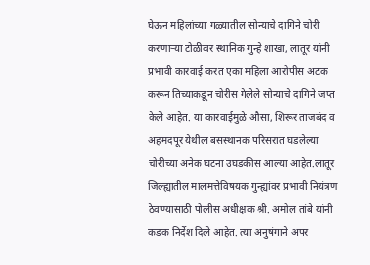घेऊन महिलांच्या गळ्यातील सोन्याचे दागिने चोरी करणाऱ्या टोळीवर स्थानिक गुन्हे शाखा, लातूर यांनी प्रभावी कारवाई करत एका महिला आरोपीस अटक करून तिच्याकडून चोरीस गेलेले सोन्याचे दागिने जप्त केले आहेत. या कारवाईमुळे औसा, शिरूर ताजबंद व अहमदपूर येथील बसस्थानक परिसरात घडलेल्या चोरीच्या अनेक घटना उघडकीस आल्या आहेत.लातूर जिल्ह्यातील मालमत्तेविषयक गुन्ह्यांवर प्रभावी नियंत्रण ठेवण्यासाठी पोलीस अधीक्षक श्री. अमोल तांबे यांनी कडक निर्देश दिले आहेत. त्या अनुषंगाने अपर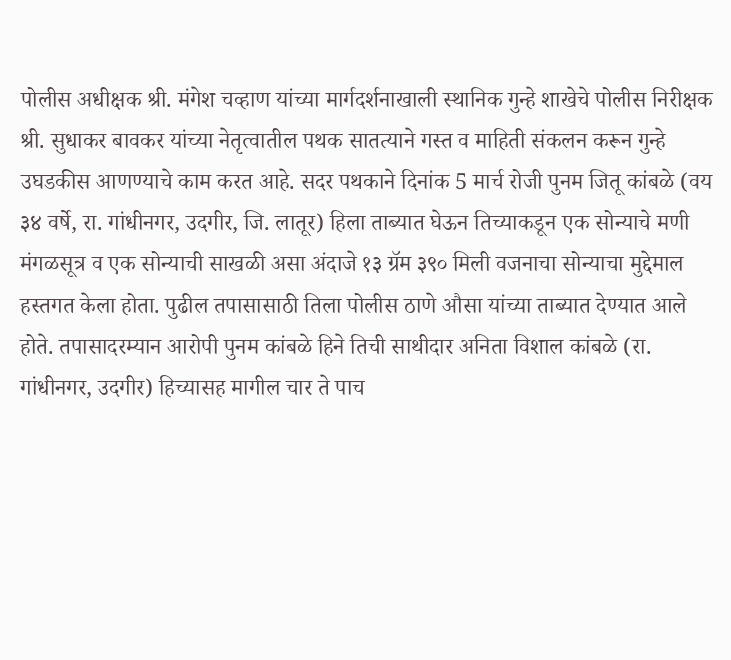पोलीस अधीक्षक श्री. मंगेश चव्हाण यांच्या मार्गदर्शनाखाली स्थानिक गुन्हे शाखेचे पोलीस निरीक्षक श्री. सुधाकर बावकर यांच्या नेतृत्वातील पथक सातत्याने गस्त व माहिती संकलन करून गुन्हे उघडकीस आणण्याचे काम करत आहे. सदर पथकाने दिनांक 5 मार्च रोजी पुनम जितू कांबळे (वय ३४ वर्षे, रा. गांधीनगर, उदगीर, जि. लातूर) हिला ताब्यात घेऊन तिच्याकडून एक सोन्याचे मणी मंगळसूत्र व एक सोन्याची साखळी असा अंदाजे १३ ग्रॅम ३९० मिली वजनाचा सोन्याचा मुद्देमाल हस्तगत केला होता. पुढील तपासासाठी तिला पोलीस ठाणे औसा यांच्या ताब्यात देण्यात आले होते. तपासादरम्यान आरोपी पुनम कांबळे हिने तिची साथीदार अनिता विशाल कांबळे (रा. गांधीनगर, उदगीर) हिच्यासह मागील चार ते पाच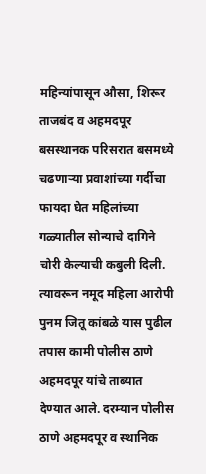महिन्यांपासून औसा, शिरूर ताजबंद व अहमदपूर बसस्थानक परिसरात बसमध्ये चढणाऱ्या प्रवाशांच्या गर्दीचा फायदा घेत महिलांच्या गळ्यातील सोन्याचे दागिने चोरी केल्याची कबुली दिली. त्यावरून नमूद महिला आरोपी पुनम जितू कांबळे यास पुढील तपास कामी पोलीस ठाणे अहमदपूर यांचे ताब्यात देण्यात आले. दरम्यान पोलीस ठाणे अहमदपूर व स्थानिक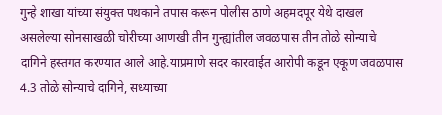गुन्हे शाखा यांच्या संयुक्त पथकाने तपास करून पोलीस ठाणे अहमदपूर येथे दाखल असलेल्या सोनसाखळी चोरीच्या आणखी तीन गुन्ह्यांतील जवळपास तीन तोळे सोन्याचे दागिने हस्तगत करण्यात आले आहे.याप्रमाणे सदर कारवाईत आरोपी कडून एकूण जवळपास 4.3 तोळे सोन्याचे दागिने, सध्याच्या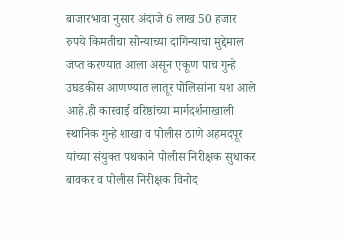बाजारभावा नुसार अंदाजे 6 लाख 50 हजार रुपये किमतीचा सोन्याच्या दागिन्याचा मुद्देमाल जप्त करण्यात आला असून एकूण पाच गुन्हे उघडकीस आणण्यात लातूर पोलिसांना यश आले आहे.ही कारवाई वरिष्ठांच्या मार्गदर्शनाखाली स्थानिक गुन्हे शाखा व पोलीस ठाणे अहमदपूर यांच्या संयुक्त पथकाने पोलीस निरीक्षक सुधाकर बावकर व पोलीस निरीक्षक विनोद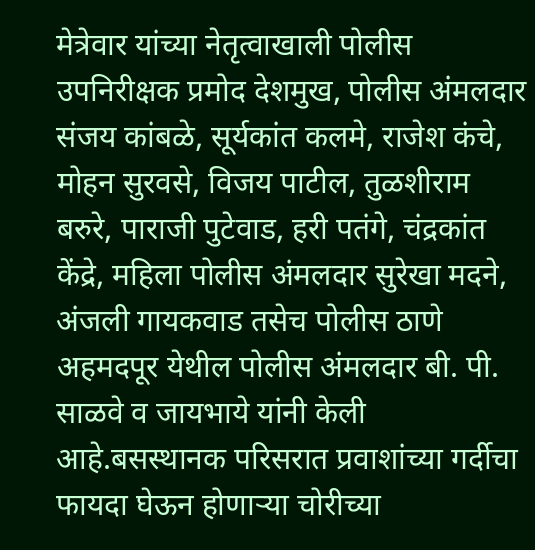मेत्रेवार यांच्या नेतृत्वाखाली पोलीस उपनिरीक्षक प्रमोद देशमुख, पोलीस अंमलदार संजय कांबळे, सूर्यकांत कलमे, राजेश कंचे, मोहन सुरवसे, विजय पाटील, तुळशीराम बरुरे, पाराजी पुटेवाड, हरी पतंगे, चंद्रकांत केंद्रे, महिला पोलीस अंमलदार सुरेखा मदने, अंजली गायकवाड तसेच पोलीस ठाणे अहमदपूर येथील पोलीस अंमलदार बी. पी. साळवे व जायभाये यांनी केली आहे.बसस्थानक परिसरात प्रवाशांच्या गर्दीचा फायदा घेऊन होणाऱ्या चोरीच्या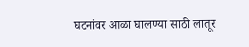घटनांवर आळा घालण्या साठी लातूर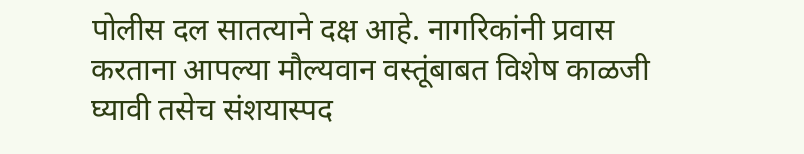पोलीस दल सातत्याने दक्ष आहे. नागरिकांनी प्रवास करताना आपल्या मौल्यवान वस्तूंबाबत विशेष काळजी घ्यावी तसेच संशयास्पद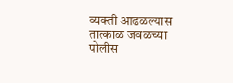व्यक्ती आढळल्यास तात्काळ जवळच्या पोलीस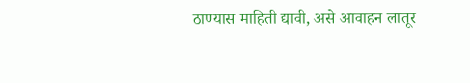ठाण्यास माहिती द्यावी, असे आवाहन लातूर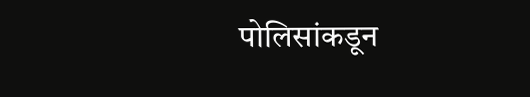पोलिसांकडून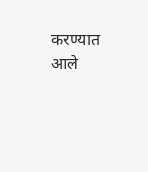करण्यात आले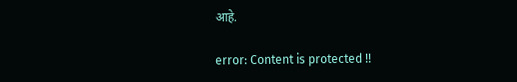आहे.

error: Content is protected !!